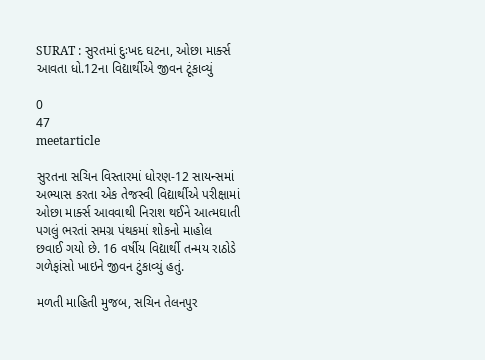SURAT : સુરતમાં દુઃખદ ઘટના, ઓછા માર્ક્સ આવતા ધો.12ના વિદ્યાર્થીએ જીવન ટૂંકાવ્યું

0
47
meetarticle

સુરતના સચિન વિસ્તારમાં ધોરણ-12 સાયન્સમાં અભ્યાસ કરતા એક તેજસ્વી વિદ્યાર્થીએ પરીક્ષામાં ઓછા માર્ક્સ આવવાથી નિરાશ થઈને આત્મઘાતી પગલું ભરતાં સમગ્ર પંથકમાં શોકનો માહોલ છવાઈ ગયો છે. 16 વર્ષીય વિદ્યાર્થી તન્મય રાઠોડે ગળેફાંસો ખાઇને જીવન ટુંકાવ્યું હતું.

મળતી માહિતી મુજબ, સચિન તેલનપુર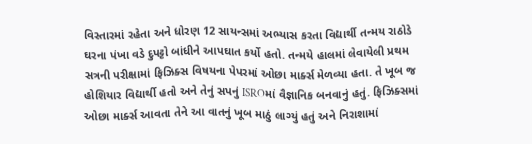વિસ્તારમાં રહેતા અને ધોરણ 12 સાયન્સમાં અભ્યાસ કરતા વિદ્યાર્થી તન્મય રાઠોડે ઘરના પંખા વડે દુપટ્ટો બાંધીને આપઘાત કર્યો હતો. તન્મયે હાલમાં લેવાયેલી પ્રથમ સત્રની પરીક્ષામાં ફિઝિક્સ વિષયના પેપરમાં ઓછા માર્ક્સ મેળવ્યા હતા. તે ખૂબ જ હોશિયાર વિદ્યાર્થી હતો અને તેનું સપનું ISROમાં વૈજ્ઞાનિક બનવાનું હતું. ફિઝિક્સમાં ઓછા માર્ક્સ આવતા તેને આ વાતનું ખૂબ માઠું લાગ્યું હતું અને નિરાશામાં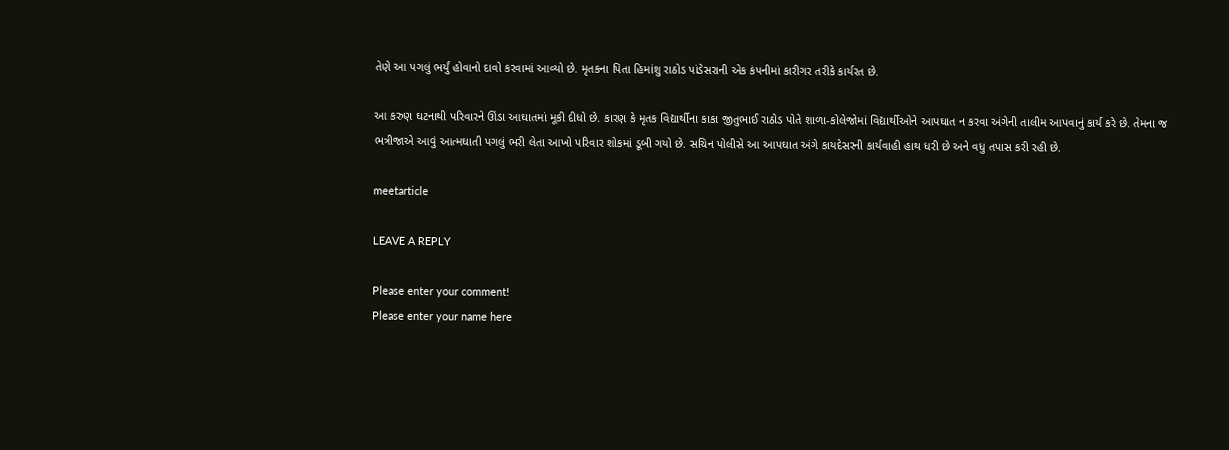તેણે આ પગલું ભર્યું હોવાનો દાવો કરવામાં આવ્યો છે. મૃતકના પિતા હિમાંશુ રાઠોડ પાંડેસરાની એક કંપનીમાં કારીગર તરીકે કાર્યરત છે.

આ કરુણ ઘટનાથી પરિવારને ઊંડા આઘાતમાં મૂકી દીધો છે. કારણ કે મૃતક વિદ્યાર્થીના કાકા જીતુભાઈ રાઠોડ પોતે શાળા-કોલેજોમાં વિદ્યાર્થીઓને આપઘાત ન કરવા અંગેની તાલીમ આપવાનું કાર્ય કરે છે. તેમના જ ભત્રીજાએ આવું આત્મઘાતી પગલું ભરી લેતા આખો પરિવાર શોકમાં ડૂબી ગયો છે. સચિન પોલીસે આ આપઘાત અંગે કાયદેસરની કાર્યવાહી હાથ ધરી છે અને વધુ તપાસ કરી રહી છે.

meetarticle

LEAVE A REPLY

Please enter your comment!
Please enter your name here